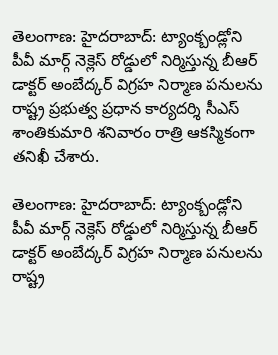తెలంగాణ: హైదరాబాద్: ట్యాంక్బండ్లోని పీవీ మార్గ్ నెక్లెస్ రోడ్డులో నిర్మిస్తున్న బీఆర్ డాక్టర్ అంబేద్కర్ విగ్రహ నిర్మాణ పనులను రాష్ట్ర ప్రభుత్వ ప్రధాన కార్యదర్శి సీఎస్ శాంతికుమారి శనివారం రాత్రి ఆకస్మికంగా తనిఖీ చేశారు.

తెలంగాణ: హైదరాబాద్: ట్యాంక్బండ్లోని పీవీ మార్గ్ నెక్లెస్ రోడ్డులో నిర్మిస్తున్న బీఆర్ డాక్టర్ అంబేద్కర్ విగ్రహ నిర్మాణ పనులను రాష్ట్ర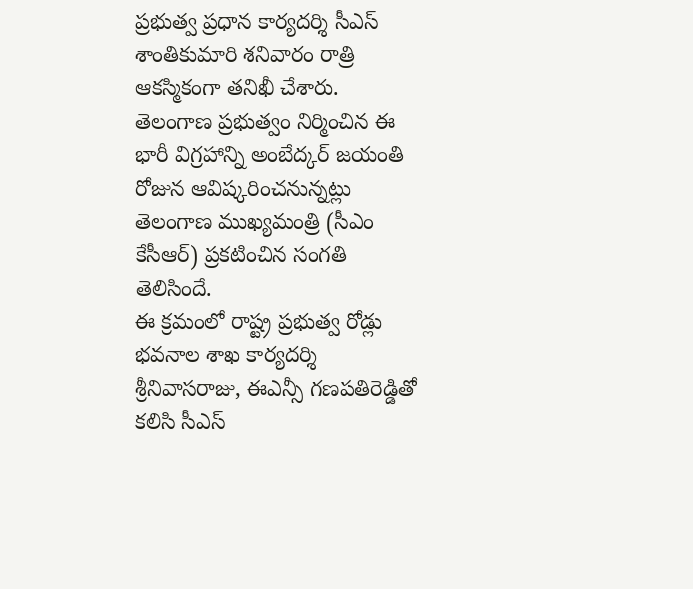ప్రభుత్వ ప్రధాన కార్యదర్శి సీఎస్ శాంతికుమారి శనివారం రాత్రి ఆకస్మికంగా తనిఖీ చేశారు. తెలంగాణ ప్రభుత్వం నిర్మించిన ఈ భారీ విగ్రహాన్ని అంబేద్కర్ జయంతి రోజున ఆవిష్కరించనున్నట్లు తెలంగాణ ముఖ్యమంత్రి (సీఎం కేసీఆర్) ప్రకటించిన సంగతి తెలిసిందే.
ఈ క్రమంలో రాష్ట్ర ప్రభుత్వ రోడ్లు భవనాల శాఖ కార్యదర్శి శ్రీనివాసరాజు, ఈఎన్సీ గణపతిరెడ్డితో కలిసి సీఎస్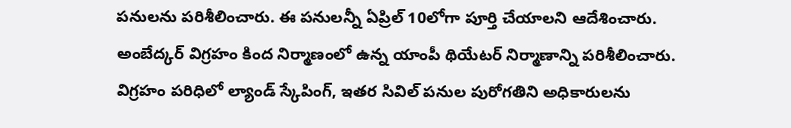పనులను పరిశీలించారు. ఈ పనులన్నీ ఏప్రిల్ 10లోగా పూర్తి చేయాలని ఆదేశించారు. అంబేద్కర్ విగ్రహం కింద నిర్మాణంలో ఉన్న యాంపీ థియేటర్ నిర్మాణాన్ని పరిశీలించారు. విగ్రహం పరిధిలో ల్యాండ్ స్కేపింగ్, ఇతర సివిల్ పనుల పురోగతిని అధికారులను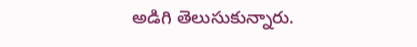అడిగి తెలుసుకున్నారు.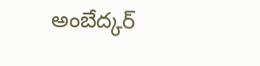అంబేద్కర్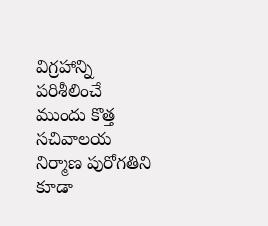విగ్రహాన్ని పరిశీలించే ముందు కొత్త సచివాలయ నిర్మాణ పురోగతిని కూడా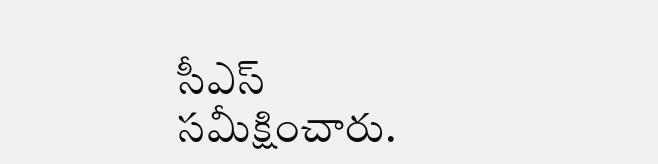సీఎస్ సమీక్షించారు.